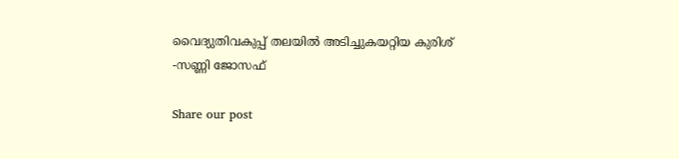വൈദ്യുതിവകുപ്പ് തലയിൽ അടിച്ചുകയറ്റിയ കുരിശ്‌ -സണ്ണി ജോസഫ്‌

Share our post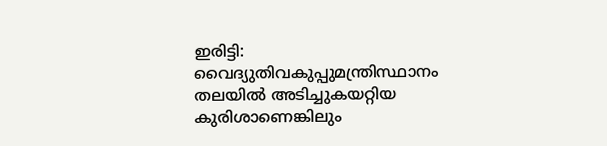ഇരിട്ടി: വൈദ്യുതിവകുപ്പുമന്ത്രിസ്ഥാനം തലയിൽ അടിച്ചുകയറ്റിയ കുരിശാണെങ്കിലും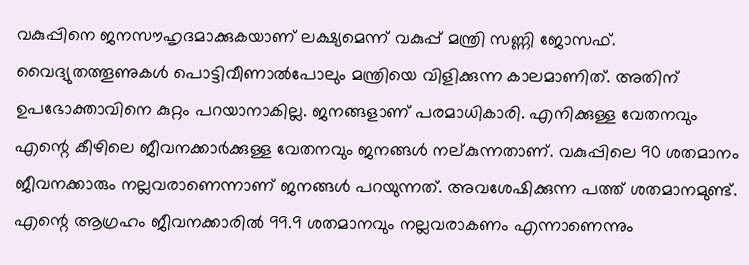വകുപ്പിനെ ജനസൗഹൃദമാക്കുകയാണ് ലക്ഷ്യമെന്ന് വകുപ്പ് മന്ത്രി സണ്ണി ജോസഫ്. വൈദ്യുതത്തൂണുകൾ പൊട്ടിവീണാൽപോലും മന്ത്രിയെ വിളിക്കുന്ന കാലമാണിത്. അതിന് ഉപഭോക്താവിനെ കുറ്റം പറയാനാകില്ല. ജനങ്ങളാണ് പരമാധികാരി. എനിക്കുള്ള വേതനവും എന്റെ കീഴിലെ ജീവനക്കാർക്കുള്ള വേതനവും ജനങ്ങൾ നല്കുന്നതാണ്. വകുപ്പിലെ 90 ശതമാനം ജീവനക്കാരും നല്ലവരാണെന്നാണ് ജനങ്ങൾ പറയുന്നത്. അവശേഷിക്കുന്ന പത്ത് ശതമാനമുണ്ട്. എന്റെ ആഗ്രഹം ജീവനക്കാരിൽ 99.9 ശതമാനവും നല്ലവരാകണം എന്നാണെന്നും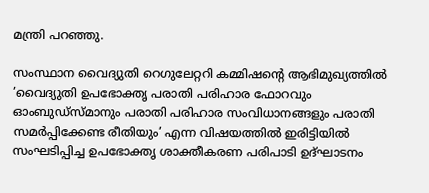മന്ത്രി പറഞ്ഞു.

സംസ്ഥാന വൈദ്യുതി റെഗുലേറ്ററി കമ്മിഷന്റെ ആഭിമുഖ്യത്തിൽ ’വൈദ്യുതി ഉപഭോക്തൃ പരാതി പരിഹാര ഫോറവും ഓംബുഡ്സ്മാനും പരാതി പരിഹാര സംവിധാനങ്ങളും പരാതി സമർപ്പിക്കേണ്ട രീതിയും’ എന്ന വിഷയത്തിൽ ഇരിട്ടിയിൽ സംഘടിപ്പിച്ച ഉപഭോക്തൃ ശാക്തീകരണ പരിപാടി ഉദ്ഘാടനം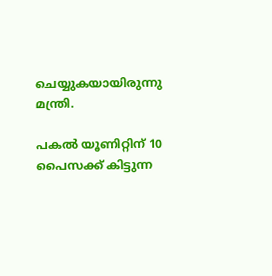ചെയ്യുകയായിരുന്നു മന്ത്രി.

പകൽ യൂണിറ്റിന് 10 പൈസക്ക് കിട്ടുന്ന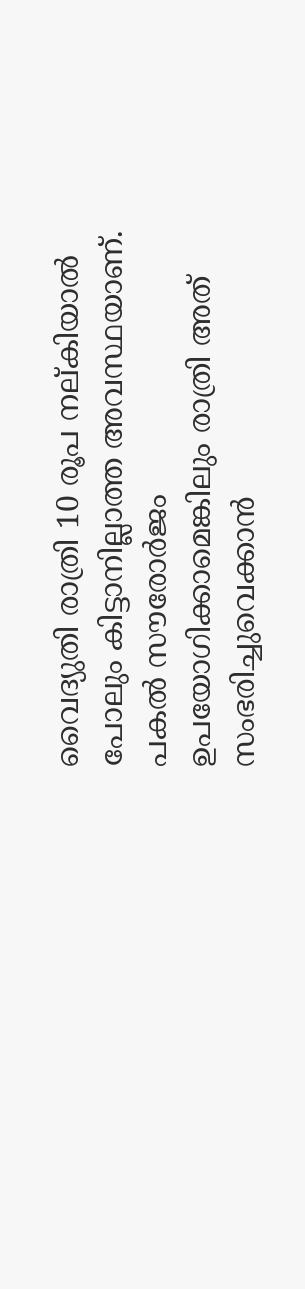വൈദ്യുതി രാത്രി 10 രൂപ നല്കിയാൽ പോലും കിട്ടാനില്ലാത്ത അവസ്ഥയാണ്. പകൽ സൗരോർജം ഉപയോഗിക്കാമെങ്കിലും രാത്രി അത്‌ സംഭരിച്ചുവെക്കാൻ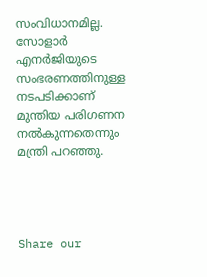സംവിധാനമില്ല. സോളാർ എനർജിയുടെ സംഭരണത്തിനുള്ള നടപടിക്കാണ് മുന്തിയ പരിഗണന നൽകുന്നതെന്നും മന്ത്രി പറഞ്ഞു.




Share our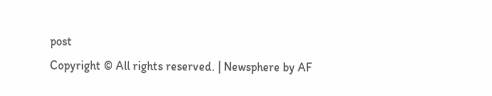post
Copyright © All rights reserved. | Newsphere by AF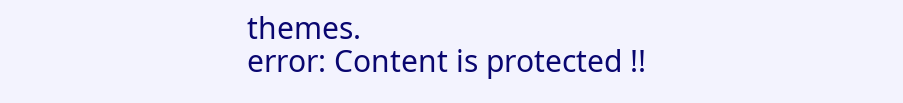themes.
error: Content is protected !!